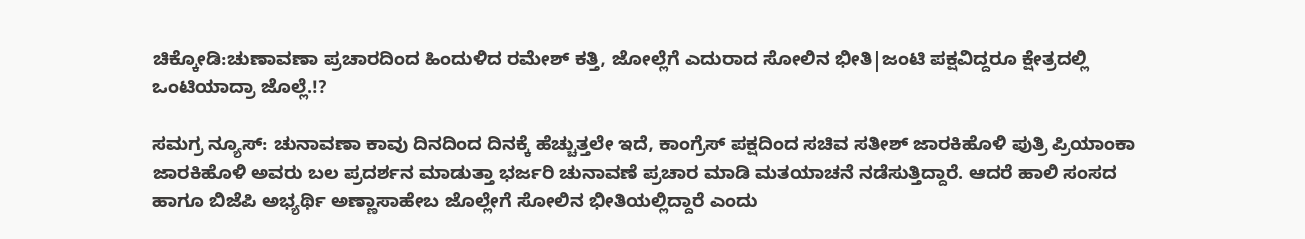ಚಿಕ್ಕೋಡಿ:ಚುಣಾವಣಾ ಪ್ರಚಾರದಿಂದ ಹಿಂದುಳಿದ ರಮೇಶ್ ಕತ್ತಿ, ಜೋಲ್ಲೆಗೆ ಎದುರಾದ ಸೋಲಿನ ಭೀತಿ|ಜಂಟಿ ಪಕ್ಷವಿದ್ದರೂ ಕ್ಷೇತ್ರದಲ್ಲಿ ಒಂಟಿಯಾದ್ರಾ ಜೊಲ್ಲೆ.!?

ಸಮಗ್ರ ನ್ಯೂಸ್: ಚುನಾವಣಾ ಕಾವು ದಿನದಿಂದ ದಿನಕ್ಕೆ ಹೆಚ್ಚುತ್ತಲೇ ಇದೆ, ಕಾಂಗ್ರೆಸ್ ಪಕ್ಷದಿಂದ ಸಚಿವ ಸತೀಶ್ ಜಾರಕಿಹೊಳಿ ಪುತ್ರಿ ಪ್ರಿಯಾಂಕಾ ಜಾರಕಿಹೊಳಿ ಅವರು ಬಲ ಪ್ರದರ್ಶನ ಮಾಡುತ್ತಾ ಭರ್ಜರಿ ಚುನಾವಣೆ ಪ್ರಚಾರ ಮಾಡಿ ಮತಯಾಚನೆ ನಡೆಸುತ್ತಿದ್ದಾರೆ. ಆದರೆ ಹಾಲಿ ಸಂಸದ ಹಾಗೂ ಬಿಜೆಪಿ ಅಭ್ಯರ್ಥಿ ಅಣ್ಣಾಸಾಹೇಬ ಜೊಲ್ಲೇಗೆ ಸೋಲಿನ ಭೀತಿಯಲ್ಲಿದ್ದಾರೆ ಎಂದು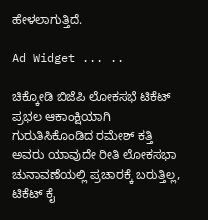ಹೇಳಲಾಗುತ್ತಿದೆ.

Ad Widget ... ..

ಚಿಕ್ಕೋಡಿ ಬಿಜೆಪಿ ಲೋಕಸಭೆ ಟಿಕೆಟ್ ಪ್ರಭಲ ಆಕಾಂಕ್ಷಿಯಾಗಿ ಗುರುತಿಸಿಕೊಂಡಿದ ರಮೇಶ್ ಕತ್ತಿ ಅವರು ಯಾವುದೇ ರೀತಿ ಲೋಕಸಭಾ ಚುನಾವಣೆಯಲ್ಲಿ ಪ್ರಚಾರಕ್ಕೆ ಬರುತ್ತಿಲ್ಲ, ಟಿಕೆಟ್ ಕೈ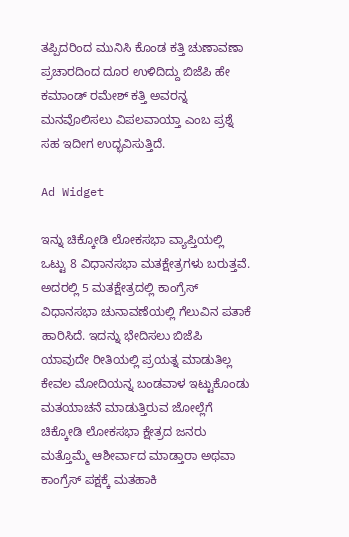ತಪ್ಪಿದರಿಂದ ಮುನಿಸಿ ಕೊಂಡ ಕತ್ತಿ ಚುಣಾವಣಾ ಪ್ರಚಾರದಿಂದ ದೂರ ಉಳಿದಿದ್ದು ಬಿಜೆಪಿ ಹೇ ಕಮಾಂಡ್ ರಮೇಶ್ ಕತ್ತಿ ಅವರನ್ನ ಮನವೊಲಿಸಲು ವಿಪಲವಾಯ್ತಾ ಎಂಬ ಪ್ರಶ್ನೆ ಸಹ ಇದೀಗ ಉದ್ಭವಿಸುತ್ತಿದೆ.

Ad Widget

ಇನ್ನು ಚಿಕ್ಕೋಡಿ ಲೋಕಸಭಾ ವ್ಯಾಪ್ತಿಯಲ್ಲಿ ಒಟ್ಟು 8 ವಿಧಾನಸಭಾ ಮತಕ್ಷೇತ್ರಗಳು ಬರುತ್ತವೆ. ಅದರಲ್ಲಿ 5 ಮತಕ್ಷೇತ್ರದಲ್ಲಿ ಕಾಂಗ್ರೆಸ್ ವಿಧಾನಸಭಾ ಚುನಾವಣೆಯಲ್ಲಿ ಗೆಲುವಿನ ಪತಾಕೆ ಹಾರಿಸಿದೆ. ಇದನ್ನು ಭೇದಿಸಲು ಬಿಜೆಪಿ ಯಾವುದೇ ರೀತಿಯಲ್ಲಿ ಪ್ರಯತ್ನ ಮಾಡುತಿಲ್ಲ ಕೇವಲ ಮೋದಿಯನ್ನ ಬಂಡವಾಳ ಇಟ್ಟುಕೊಂಡು ಮತಯಾಚನೆ ಮಾಡುತ್ತಿರುವ ಜೋಲ್ಲೆಗೆ ಚಿಕ್ಕೋಡಿ ಲೋಕಸಭಾ ಕ್ಷೇತ್ರದ ಜನರು ಮತ್ತೊಮ್ಮೆ ಆಶೀರ್ವಾದ ಮಾಡ್ತಾರಾ ಅಥವಾ ಕಾಂಗ್ರೆಸ್ ಪಕ್ಷಕ್ಕೆ ಮತಹಾಕಿ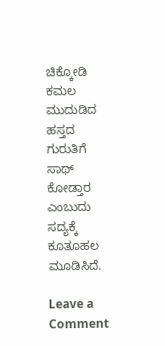ಚಿಕ್ಕೋಡಿ ಕಮಲ ಮುದುಡಿದ ಹಸ್ತದ ಗುರುತಿಗೆ ಸಾಥ್ ಕೋಡ್ತಾರ ಎಂಬುದು ಸದ್ಯಕ್ಕೆ ಕೂತೂಹಲ ಮೂಡಿಸಿದೆ.

Leave a Comment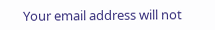Your email address will not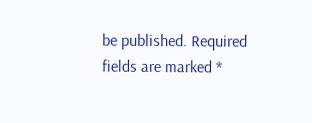be published. Required fields are marked *